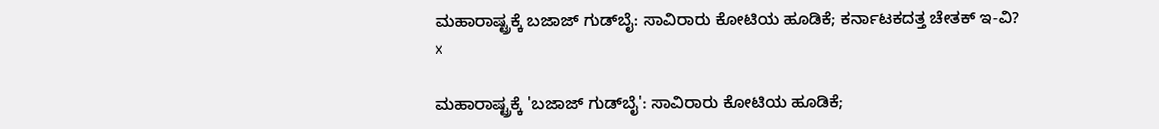ಮಹಾರಾಷ್ಟ್ರಕ್ಕೆ ಬಜಾಜ್ ಗುಡ್‌ಬೈ: ಸಾವಿರಾರು ಕೋಟಿಯ ಹೂಡಿಕೆ; ಕರ್ನಾಟಕದತ್ತ ಚೇತಕ್ ಇ-ವಿ?
x

ಮಹಾರಾಷ್ಟ್ರಕ್ಕೆ 'ಬಜಾಜ್ ಗುಡ್‌ಬೈ': ಸಾವಿರಾರು ಕೋಟಿಯ ಹೂಡಿಕೆ;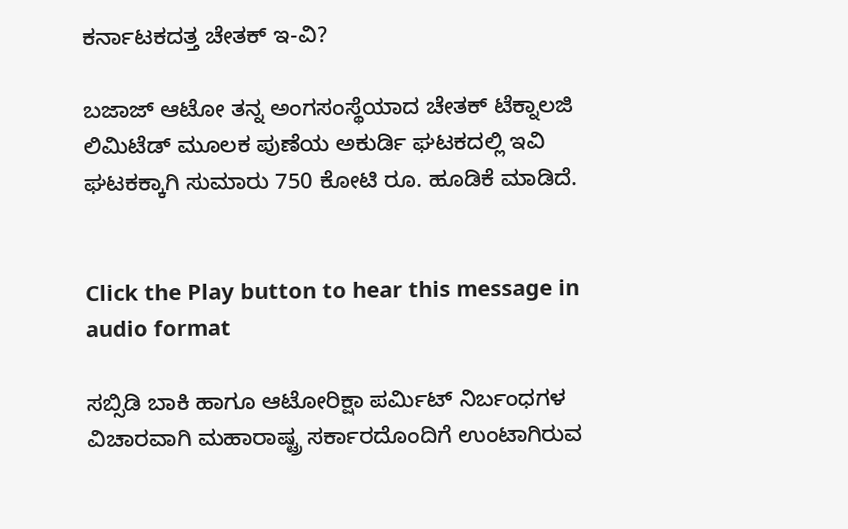ಕರ್ನಾಟಕದತ್ತ ಚೇತಕ್ ಇ-ವಿ?

ಬಜಾಜ್ ಆಟೋ ತನ್ನ ಅಂಗಸಂಸ್ಥೆಯಾದ ಚೇತಕ್ ಟೆಕ್ನಾಲಜಿ ಲಿಮಿಟೆಡ್ ಮೂಲಕ ಪುಣೆಯ ಅಕುರ್ಡಿ ಘಟಕದಲ್ಲಿ ಇವಿ ಘಟಕಕ್ಕಾಗಿ ಸುಮಾರು 750 ಕೋಟಿ ರೂ. ಹೂಡಿಕೆ ಮಾಡಿದೆ.


Click the Play button to hear this message in audio format

ಸಬ್ಸಿಡಿ ಬಾಕಿ ಹಾಗೂ ಆಟೋರಿಕ್ಷಾ ಪರ್ಮಿಟ್ ನಿರ್ಬಂಧಗಳ ವಿಚಾರವಾಗಿ ಮಹಾರಾಷ್ಟ್ರ ಸರ್ಕಾರದೊಂದಿಗೆ ಉಂಟಾಗಿರುವ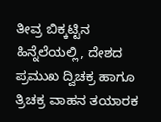ತೀವ್ರ ಬಿಕ್ಕಟ್ಟಿನ ಹಿನ್ನೆಲೆಯಲ್ಲಿ, ದೇಶದ ಪ್ರಮುಖ ದ್ವಿಚಕ್ರ ಹಾಗೂ ತ್ರಿಚಕ್ರ ವಾಹನ ತಯಾರಕ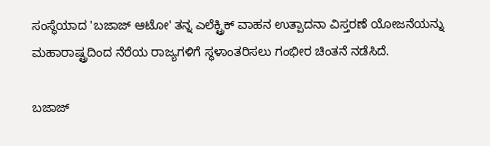ಸಂಸ್ಥೆಯಾದ 'ಬಜಾಜ್ ಆಟೋ' ತನ್ನ ಎಲೆಕ್ಟ್ರಿಕ್ ವಾಹನ ಉತ್ಪಾದನಾ ವಿಸ್ತರಣೆ ಯೋಜನೆಯನ್ನು ಮಹಾರಾಷ್ಟ್ರದಿಂದ ನೆರೆಯ ರಾಜ್ಯಗಳಿಗೆ ಸ್ಥಳಾಂತರಿಸಲು ಗಂಭೀರ ಚಿಂತನೆ ನಡೆಸಿದೆ.

ಬಜಾಜ್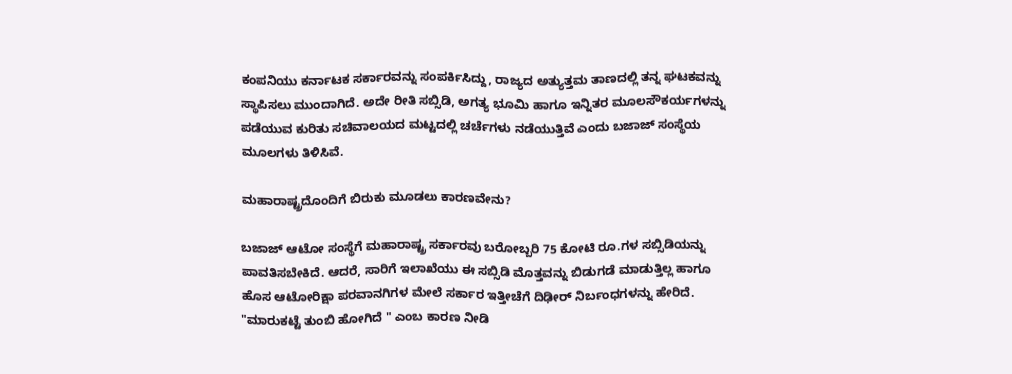ಕಂಪನಿಯು ಕರ್ನಾಟಕ ಸರ್ಕಾರವನ್ನು ಸಂಪರ್ಕಿಸಿದ್ದು, ರಾಜ್ಯದ ಅತ್ಯುತ್ತಮ ತಾಣದಲ್ಲಿ ತನ್ನ ಘಟಕವನ್ನು ಸ್ಥಾಪಿಸಲು ಮುಂದಾಗಿದೆ. ಅದೇ ರೀತಿ ಸಬ್ಸಿಡಿ, ಅಗತ್ಯ ಭೂಮಿ ಹಾಗೂ ಇನ್ನಿತರ ಮೂಲಸೌಕರ್ಯಗಳನ್ನು ಪಡೆಯುವ ಕುರಿತು ಸಚಿವಾಲಯದ ಮಟ್ಟದಲ್ಲಿ ಚರ್ಚೆಗಳು ನಡೆಯುತ್ತಿವೆ ಎಂದು ಬಜಾಜ್‌ ಸಂಸ್ಥೆಯ ಮೂಲಗಳು ತಿಳಿಸಿವೆ.

ಮಹಾರಾಷ್ಟ್ರದೊಂದಿಗೆ ಬಿರುಕು ಮೂಡಲು ಕಾರಣವೇನು?

ಬಜಾಜ್ ಆಟೋ ಸಂಸ್ಥೆಗೆ ಮಹಾರಾಷ್ಟ್ರ ಸರ್ಕಾರವು ಬರೋಬ್ಬರಿ 75 ಕೋಟಿ ರೂ.ಗಳ ಸಬ್ಸಿಡಿಯನ್ನು ಪಾವತಿಸಬೇಕಿದೆ. ಆದರೆ, ಸಾರಿಗೆ ಇಲಾಖೆಯು ಈ ಸಬ್ಸಿಡಿ ಮೊತ್ತವನ್ನು ಬಿಡುಗಡೆ ಮಾಡುತ್ತಿಲ್ಲ ಹಾಗೂ ಹೊಸ ಆಟೋರಿಕ್ಷಾ ಪರವಾನಗಿಗಳ ಮೇಲೆ ಸರ್ಕಾರ ಇತ್ತೀಚೆಗೆ ದಿಢೀರ್ ನಿರ್ಬಂಧಗಳನ್ನು ಹೇರಿದೆ. "ಮಾರುಕಟ್ಟೆ ತುಂಬಿ ಹೋಗಿದೆ " ಎಂಬ ಕಾರಣ ನೀಡಿ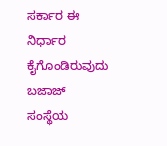ಸರ್ಕಾರ ಈ ನಿರ್ಧಾರ ಕೈಗೊಂಡಿರುವುದು ಬಜಾಜ್ ಸಂಸ್ಥೆಯ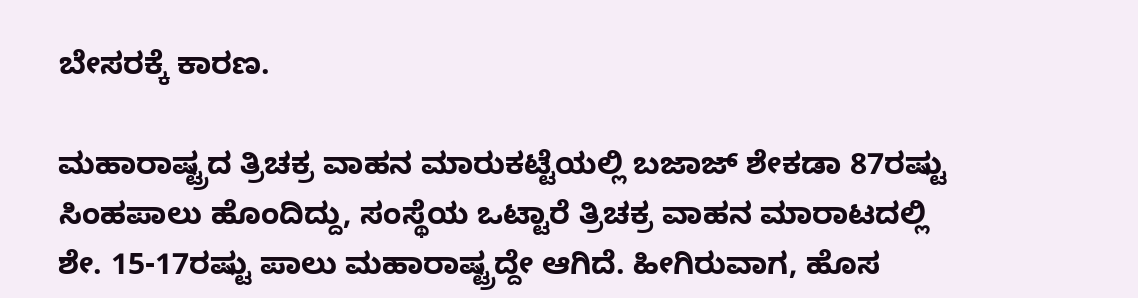ಬೇಸರಕ್ಕೆ ಕಾರಣ.

ಮಹಾರಾಷ್ಟ್ರದ ತ್ರಿಚಕ್ರ ವಾಹನ ಮಾರುಕಟ್ಟೆಯಲ್ಲಿ ಬಜಾಜ್ ಶೇಕಡಾ 87ರಷ್ಟು ಸಿಂಹಪಾಲು ಹೊಂದಿದ್ದು, ಸಂಸ್ಥೆಯ ಒಟ್ಟಾರೆ ತ್ರಿಚಕ್ರ ವಾಹನ ಮಾರಾಟದಲ್ಲಿ ಶೇ. 15-17ರಷ್ಟು ಪಾಲು ಮಹಾರಾಷ್ಟ್ರದ್ದೇ ಆಗಿದೆ. ಹೀಗಿರುವಾಗ, ಹೊಸ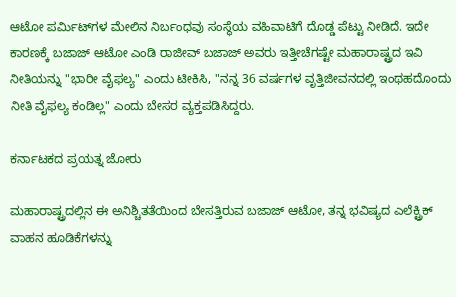ಆಟೋ ಪರ್ಮಿಟ್‌ಗಳ ಮೇಲಿನ ನಿರ್ಬಂಧವು ಸಂಸ್ಥೆಯ ವಹಿವಾಟಿಗೆ ದೊಡ್ಡ ಪೆಟ್ಟು ನೀಡಿದೆ. ಇದೇ ಕಾರಣಕ್ಕೆ ಬಜಾಜ್ ಆಟೋ ಎಂಡಿ ರಾಜೀವ್ ಬಜಾಜ್ ಅವರು ಇತ್ತೀಚೆಗಷ್ಟೇ ಮಹಾರಾಷ್ಟ್ರದ ಇವಿ ನೀತಿಯನ್ನು "ಭಾರೀ ವೈಫಲ್ಯ" ಎಂದು ಟೀಕಿಸಿ, "ನನ್ನ 36 ವರ್ಷಗಳ ವೃತ್ತಿಜೀವನದಲ್ಲಿ ಇಂಥಹದೊಂದು ನೀತಿ ವೈಫಲ್ಯ ಕಂಡಿಲ್ಲ" ಎಂದು ಬೇಸರ ವ್ಯಕ್ತಪಡಿಸಿದ್ದರು.

ಕರ್ನಾಟಕದ ಪ್ರಯತ್ನ ಜೋರು

ಮಹಾರಾಷ್ಟ್ರದಲ್ಲಿನ ಈ ಅನಿಶ್ಚಿತತೆಯಿಂದ ಬೇಸತ್ತಿರುವ ಬಜಾಜ್ ಆಟೋ, ತನ್ನ ಭವಿಷ್ಯದ ಎಲೆಕ್ಟ್ರಿಕ್ ವಾಹನ ಹೂಡಿಕೆಗಳನ್ನು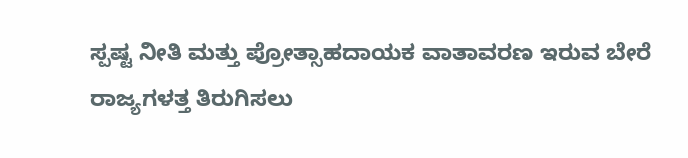ಸ್ಪಷ್ಟ ನೀತಿ ಮತ್ತು ಪ್ರೋತ್ಸಾಹದಾಯಕ ವಾತಾವರಣ ಇರುವ ಬೇರೆ ರಾಜ್ಯಗಳತ್ತ ತಿರುಗಿಸಲು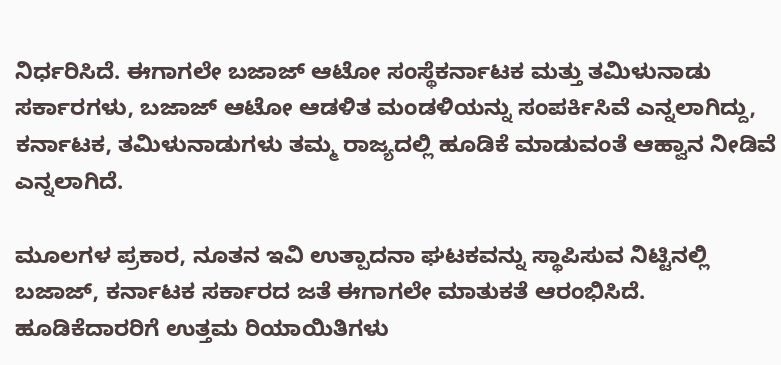ನಿರ್ಧರಿಸಿದೆ. ಈಗಾಗಲೇ ಬಜಾಜ್ ಆಟೋ ಸಂಸ್ಥೆಕರ್ನಾಟಕ ಮತ್ತು ತಮಿಳುನಾಡು ಸರ್ಕಾರಗಳು, ಬಜಾಜ್ ಆಟೋ ಆಡಳಿತ ಮಂಡಳಿಯನ್ನು ಸಂಪರ್ಕಿಸಿವೆ ಎನ್ನಲಾಗಿದ್ದು, ಕರ್ನಾಟಕ, ತಮಿಳುನಾಡುಗಳು ತಮ್ಮ ರಾಜ್ಯದಲ್ಲಿ ಹೂಡಿಕೆ ಮಾಡುವಂತೆ ಆಹ್ವಾನ ನೀಡಿವೆ ಎನ್ನಲಾಗಿದೆ.

ಮೂಲಗಳ ಪ್ರಕಾರ, ನೂತನ ಇವಿ ಉತ್ಪಾದನಾ ಘಟಕವನ್ನು ಸ್ಥಾಪಿಸುವ ನಿಟ್ಟಿನಲ್ಲಿ ಬಜಾಜ್‌, ಕರ್ನಾಟಕ ಸರ್ಕಾರದ ಜತೆ ಈಗಾಗಲೇ ಮಾತುಕತೆ ಆರಂಭಿಸಿದೆ. ಹೂಡಿಕೆದಾರರಿಗೆ ಉತ್ತಮ ರಿಯಾಯಿತಿಗಳು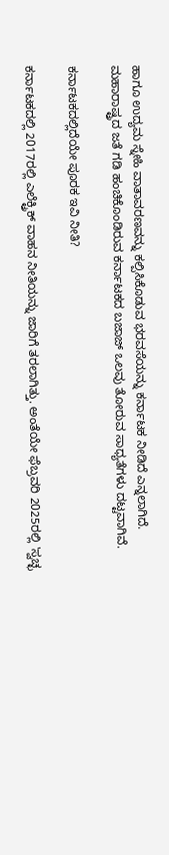ಹಾಗೂ ಉದ್ಯಮ ಸ್ನೇಹಿ ವಾತಾವರಣವನ್ನು ಕಲ್ಪಿಸಿಕೊಡುವ ಭರವಸೆಯನ್ನು ಕರ್ನಾಟಕ ನೀಡಿದೆ ಎನ್ನಲಾಗಿದೆ. ಮಹಾರಾಷ್ಟ್ರದ ಜತೆ ಗಡಿ ಹಂಚಿಕೊಂಡಿರುವ ಕರ್ನಾಟಕದ ಬಜಾಜ್ ಒಲವು ತೋರುವ ಸಾಧ್ಯತೆಗಳು ದಟ್ಟವಾಗಿವೆ.

ಕರ್ನಾಟಕದಲ್ಲಿದೆಯೇ ಪೂರಕ ಇವಿ ನೀತಿ?

ಕರ್ನಾಟಕದಲ್ಲಿ 2017ರಲ್ಲಿ ಎಲೆಕ್ಟ್ರಿಕ್ ವಾಹನ ನೀತಿಯನ್ನು ಜಾರಿಗೆ ತರಲಾಗಿತ್ತು. ಅಂತೆಯೇ ಫೆಬ್ರವರಿ 2025ರಲ್ಲಿ 'ಸ್ವಚ್ಛ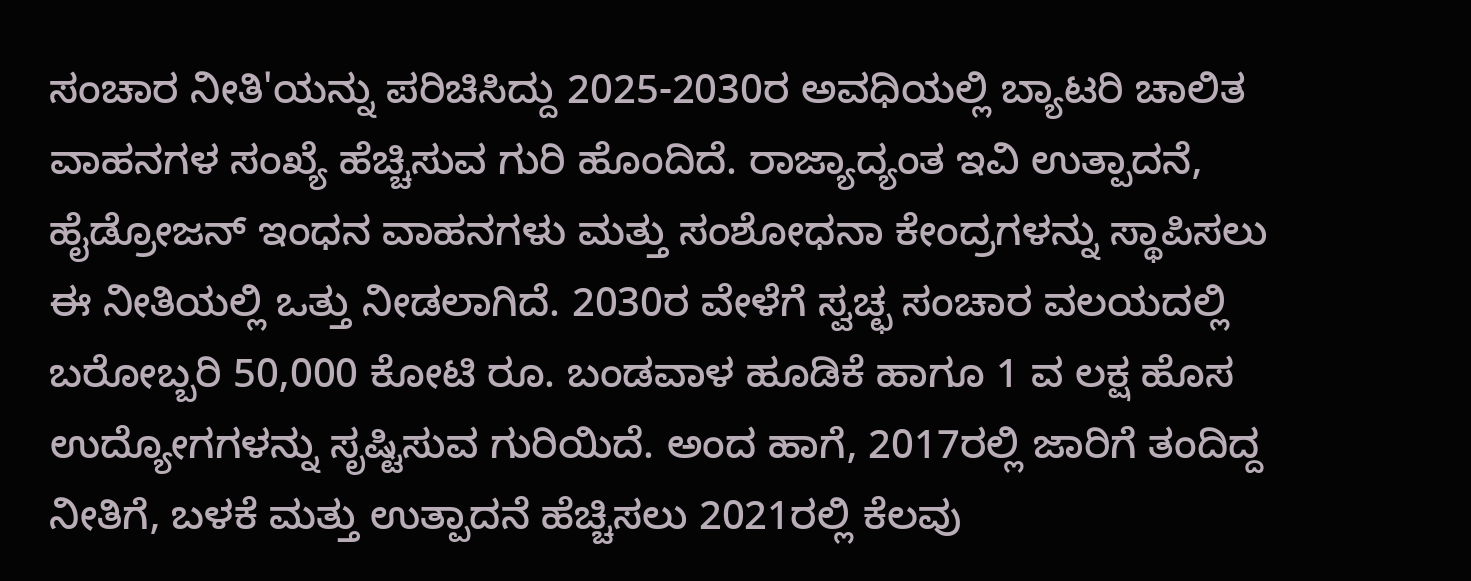ಸಂಚಾರ ನೀತಿ'ಯನ್ನು ಪರಿಚಿಸಿದ್ದು 2025-2030ರ ಅವಧಿಯಲ್ಲಿ ಬ್ಯಾಟರಿ ಚಾಲಿತ ವಾಹನಗಳ ಸಂಖ್ಯೆ ಹೆಚ್ಚಿಸುವ ಗುರಿ ಹೊಂದಿದೆ. ರಾಜ್ಯಾದ್ಯಂತ ಇವಿ ಉತ್ಪಾದನೆ, ಹೈಡ್ರೋಜನ್ ಇಂಧನ ವಾಹನಗಳು ಮತ್ತು ಸಂಶೋಧನಾ ಕೇಂದ್ರಗಳನ್ನು ಸ್ಥಾಪಿಸಲು ಈ ನೀತಿಯಲ್ಲಿ ಒತ್ತು ನೀಡಲಾಗಿದೆ. 2030ರ ವೇಳೆಗೆ ಸ್ವಚ್ಛ ಸಂಚಾರ ವಲಯದಲ್ಲಿ ಬರೋಬ್ಬರಿ 50,000 ಕೋಟಿ ರೂ. ಬಂಡವಾಳ ಹೂಡಿಕೆ ಹಾಗೂ 1 ವ ಲಕ್ಷ ಹೊಸ ಉದ್ಯೋಗಗಳನ್ನು ಸೃಷ್ಟಿಸುವ ಗುರಿಯಿದೆ. ಅಂದ ಹಾಗೆ, 2017ರಲ್ಲಿ ಜಾರಿಗೆ ತಂದಿದ್ದ ನೀತಿಗೆ, ಬಳಕೆ ಮತ್ತು ಉತ್ಪಾದನೆ ಹೆಚ್ಚಿಸಲು 2021ರಲ್ಲಿ ಕೆಲವು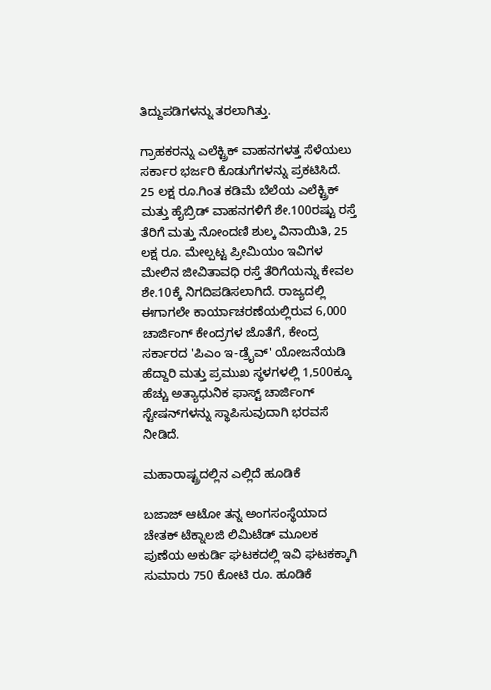ತಿದ್ದುಪಡಿಗಳನ್ನು ತರಲಾಗಿತ್ತು.

ಗ್ರಾಹಕರನ್ನು ಎಲೆಕ್ಟ್ರಿಕ್ ವಾಹನಗಳತ್ತ ಸೆಳೆಯಲು ಸರ್ಕಾರ ಭರ್ಜರಿ ಕೊಡುಗೆಗಳನ್ನು ಪ್ರಕಟಿಸಿದೆ. 25 ಲಕ್ಷ ರೂ.ಗಿಂತ ಕಡಿಮೆ ಬೆಲೆಯ ಎಲೆಕ್ಟ್ರಿಕ್ ಮತ್ತು ಹೈಬ್ರಿಡ್ ವಾಹನಗಳಿಗೆ ಶೇ.100ರಷ್ಟು ರಸ್ತೆ ತೆರಿಗೆ ಮತ್ತು ನೋಂದಣಿ ಶುಲ್ಕ ವಿನಾಯಿತಿ, 25 ಲಕ್ಷ ರೂ. ಮೇಲ್ಪಟ್ಟ ಪ್ರೀಮಿಯಂ ಇವಿಗಳ ಮೇಲಿನ ಜೀವಿತಾವಧಿ ರಸ್ತೆ ತೆರಿಗೆಯನ್ನು ಕೇವಲ ಶೇ.10ಕ್ಕೆ ನಿಗದಿಪಡಿಸಲಾಗಿದೆ. ರಾಜ್ಯದಲ್ಲಿ ಈಗಾಗಲೇ ಕಾರ್ಯಾಚರಣೆಯಲ್ಲಿರುವ 6,000 ಚಾರ್ಜಿಂಗ್ ಕೇಂದ್ರಗಳ ಜೊತೆಗೆ, ಕೇಂದ್ರ ಸರ್ಕಾರದ 'ಪಿಎಂ ಇ-ಡ್ರೈವ್' ಯೋಜನೆಯಡಿ ಹೆದ್ದಾರಿ ಮತ್ತು ಪ್ರಮುಖ ಸ್ಥಳಗಳಲ್ಲಿ 1,500ಕ್ಕೂ ಹೆಚ್ಚು ಅತ್ಯಾಧುನಿಕ ಫಾಸ್ಟ್ ಚಾರ್ಜಿಂಗ್ ಸ್ಟೇಷನ್‌ಗಳನ್ನು ಸ್ಥಾಪಿಸುವುದಾಗಿ ಭರವಸೆ ನೀಡಿದೆ.

ಮಹಾರಾಷ್ಟ್ರದಲ್ಲಿನ ಎಲ್ಲಿದೆ ಹೂಡಿಕೆ

ಬಜಾಜ್ ಆಟೋ ತನ್ನ ಅಂಗಸಂಸ್ಥೆಯಾದ ಚೇತಕ್ ಟೆಕ್ನಾಲಜಿ ಲಿಮಿಟೆಡ್ ಮೂಲಕ ಪುಣೆಯ ಅಕುರ್ಡಿ ಘಟಕದಲ್ಲಿ ಇವಿ ಘಟಕಕ್ಕಾಗಿ ಸುಮಾರು 750 ಕೋಟಿ ರೂ. ಹೂಡಿಕೆ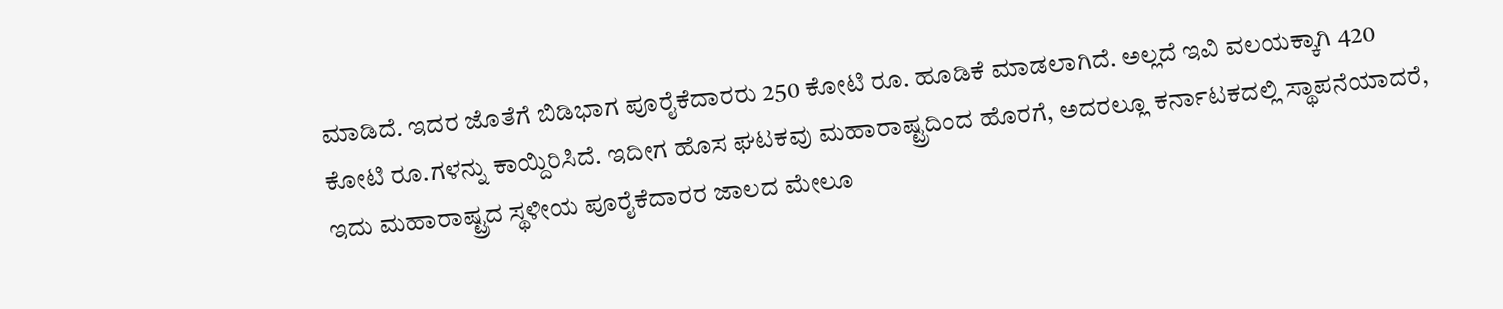ಮಾಡಿದೆ. ಇದರ ಜೊತೆಗೆ ಬಿಡಿಭಾಗ ಪೂರೈಕೆದಾರರು 250 ಕೋಟಿ ರೂ. ಹೂಡಿಕೆ ಮಾಡಲಾಗಿದೆ. ಅಲ್ಲದೆ ಇವಿ ವಲಯಕ್ಕಾಗಿ 420 ಕೋಟಿ ರೂ.ಗಳನ್ನು ಕಾಯ್ದಿರಿಸಿದೆ. ಇದೀಗ ಹೊಸ ಘಟಕವು ಮಹಾರಾಷ್ಟ್ರದಿಂದ ಹೊರಗೆ, ಅದರಲ್ಲೂ ಕರ್ನಾಟಕದಲ್ಲಿ ಸ್ಥಾಪನೆಯಾದರೆ, ಇದು ಮಹಾರಾಷ್ಟ್ರದ ಸ್ಥಳೀಯ ಪೂರೈಕೆದಾರರ ಜಾಲದ ಮೇಲೂ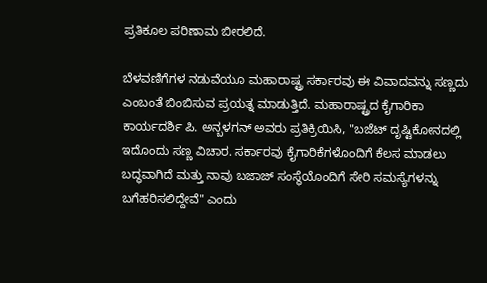ಪ್ರತಿಕೂಲ ಪರಿಣಾಮ ಬೀರಲಿದೆ.

ಬೆಳವಣಿಗೆಗಳ ನಡುವೆಯೂ ಮಹಾರಾಷ್ಟ್ರ ಸರ್ಕಾರವು ಈ ವಿವಾದವನ್ನು ಸಣ್ಣದು ಎಂಬಂತೆ ಬಿಂಬಿಸುವ ಪ್ರಯತ್ನ ಮಾಡುತ್ತಿದೆ. ಮಹಾರಾಷ್ಟ್ರದ ಕೈಗಾರಿಕಾ ಕಾರ್ಯದರ್ಶಿ ಪಿ. ಅನ್ಬಳಗನ್ ಅವರು ಪ್ರತಿಕ್ರಿಯಿಸಿ, "ಬಜೆಟ್ ದೃಷ್ಟಿಕೋನದಲ್ಲಿ ಇದೊಂದು ಸಣ್ಣ ವಿಚಾರ. ಸರ್ಕಾರವು ಕೈಗಾರಿಕೆಗಳೊಂದಿಗೆ ಕೆಲಸ ಮಾಡಲು ಬದ್ಧವಾಗಿದೆ ಮತ್ತು ನಾವು ಬಜಾಜ್ ಸಂಸ್ಥೆಯೊಂದಿಗೆ ಸೇರಿ ಸಮಸ್ಯೆಗಳನ್ನು ಬಗೆಹರಿಸಲಿದ್ದೇವೆ" ಎಂದು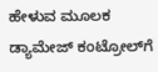ಹೇಳುವ ಮೂಲಕ ಡ್ಯಾಮೇಜ್ ಕಂಟ್ರೋಲ್‌ಗೆ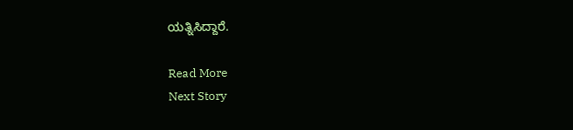ಯತ್ನಿಸಿದ್ದಾರೆ.

Read More
Next Story